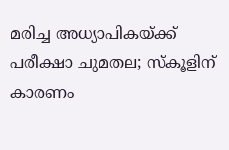മരിച്ച അധ്യാപികയ്ക്ക് പരീക്ഷാ ചുമതല; സ്‌കൂളിന് കാരണം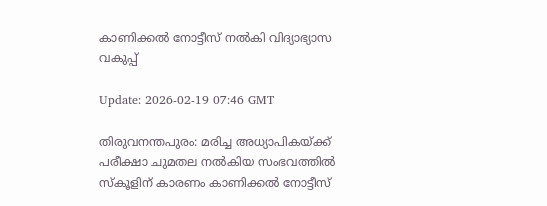കാണിക്കല്‍ നോട്ടീസ് നല്‍കി വിദ്യാഭ്യാസ വകുപ്പ്

Update: 2026-02-19 07:46 GMT

തിരുവനന്തപുരം: മരിച്ച അധ്യാപികയ്ക്ക് പരീക്ഷാ ചുമതല നല്‍കിയ സംഭവത്തില്‍ സ്‌കൂളിന് കാരണം കാണിക്കല്‍ നോട്ടീസ്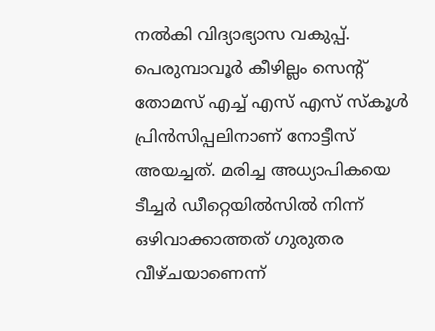നല്‍കി വിദ്യാഭ്യാസ വകുപ്പ്. പെരുമ്പാവൂര്‍ കീഴില്ലം സെന്റ് തോമസ് എച്ച് എസ് എസ് സ്‌കൂള്‍ പ്രിന്‍സിപ്പലിനാണ് നോട്ടീസ് അയച്ചത്. മരിച്ച അധ്യാപികയെ ടീച്ചര്‍ ഡീറ്റെയില്‍സില്‍ നിന്ന് ഒഴിവാക്കാത്തത് ഗുരുതര വീഴ്ചയാണെന്ന്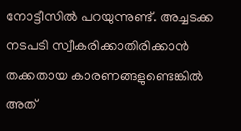നോട്ടീസില്‍ പറയുന്നുണ്ട്. അച്ചടക്ക നടപടി സ്വീകരിക്കാതിരിക്കാന്‍ തക്കതായ കാരണങ്ങളുണ്ടെങ്കില്‍ അത്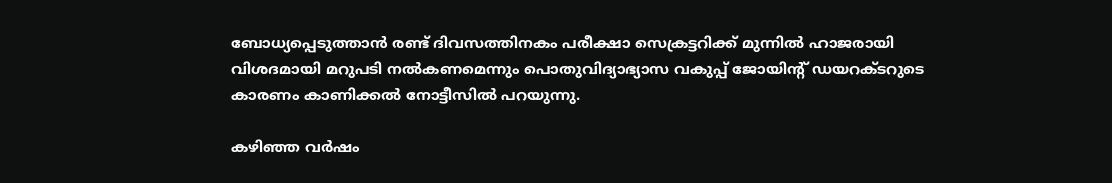ബോധ്യപ്പെടുത്താന്‍ രണ്ട് ദിവസത്തിനകം പരീക്ഷാ സെക്രട്ടറിക്ക് മുന്നില്‍ ഹാജരായി വിശദമായി മറുപടി നല്‍കണമെന്നും പൊതുവിദ്യാഭ്യാസ വകുപ്പ് ജോയിന്റ് ഡയറക്ടറുടെ കാരണം കാണിക്കല്‍ നോട്ടീസില്‍ പറയുന്നു.

കഴിഞ്ഞ വര്‍ഷം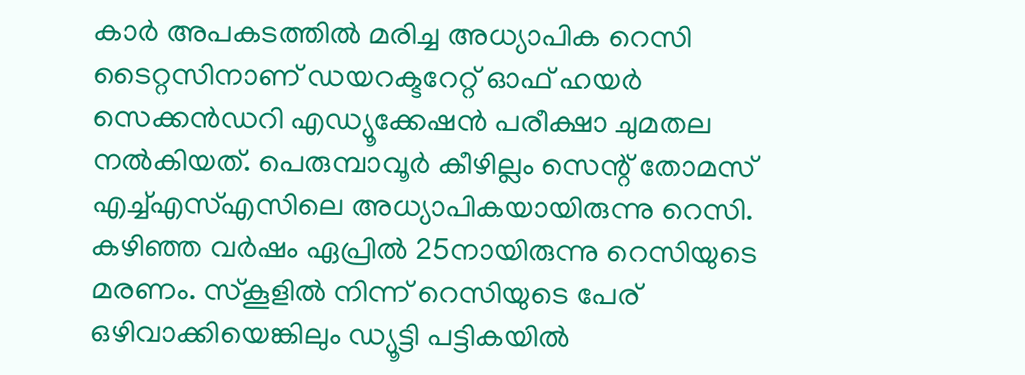കാര്‍ അപകടത്തില്‍ മരിച്ച അധ്യാപിക റെസി ടൈറ്റസിനാണ് ഡയറക്ടറേറ്റ് ഓഫ് ഹയര്‍ സെക്കന്‍ഡറി എഡ്യൂക്കേഷന്‍ പരീക്ഷാ ചുമതല നല്‍കിയത്. പെരുമ്പാവൂര്‍ കീഴില്ലം സെന്റ് തോമസ് എച്ച്എസ്എസിലെ അധ്യാപികയായിരുന്നു റെസി. കഴിഞ്ഞ വര്‍ഷം ഏപ്രില്‍ 25നായിരുന്നു റെസിയുടെ മരണം. സ്‌കൂളില്‍ നിന്ന് റെസിയുടെ പേര് ഒഴിവാക്കിയെങ്കിലും ഡ്യൂട്ടി പട്ടികയില്‍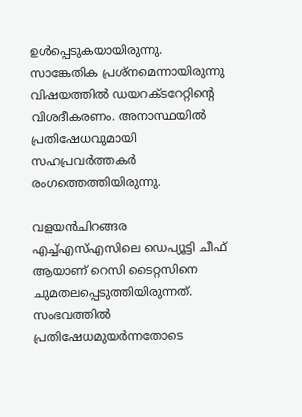ഉള്‍പ്പെടുകയായിരുന്നു. സാങ്കേതിക പ്രശ്‌നമെന്നായിരുന്നു വിഷയത്തില്‍ ഡയറക്ടറേറ്റിന്റെ വിശദീകരണം. അനാസ്ഥയില്‍ പ്രതിഷേധവുമായി സഹപ്രവര്‍ത്തകര്‍ രംഗത്തെത്തിയിരുന്നു.

വളയന്‍ചിറങ്ങര എച്ച്എസ്എസിലെ ഡെപ്യൂട്ടി ചീഫ് ആയാണ് റെസി ടൈറ്റസിനെ ചുമതലപ്പെടുത്തിയിരുന്നത്. സംഭവത്തില്‍ പ്രതിഷേധമുയര്‍ന്നതോടെ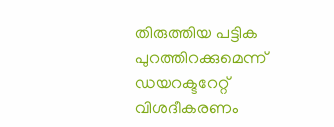തിരുത്തിയ പട്ടിക പുറത്തിറക്കുമെന്ന് ഡയറക്ടറേറ്റ് വിശദീകരണം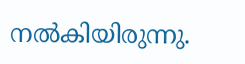നല്‍കിയിരുന്നു.